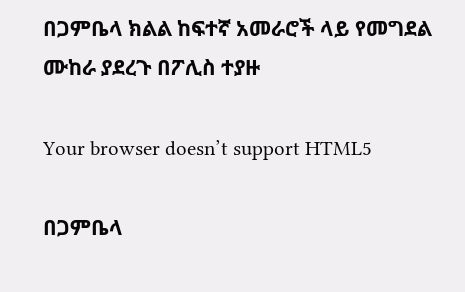በጋምቤላ ክልል ከፍተኛ አመራሮች ላይ የመግደል ሙከራ ያደረጉ በፖሊስ ተያዙ

Your browser doesn’t support HTML5

በጋምቤላ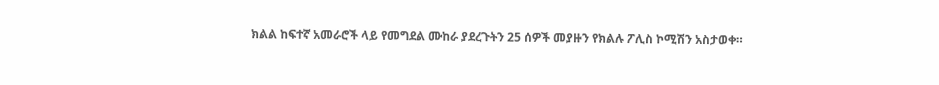ክልል ከፍተኛ አመራሮች ላይ የመግደል ሙከራ ያደረጉትን 25 ሰዎች መያዙን የክልሉ ፖሊስ ኮሚሽን አስታወቀ።